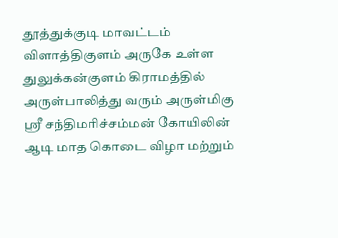தூத்துக்குடி மாவட்டம் விளாத்திகுளம் அருகே உள்ள துலுக்கன்குளம் கிராமத்தில் அருள்பாலித்து வரும் அருள்மிகு ஸ்ரீ சந்திமரிச்சம்மன் கோயிலின் ஆடி மாத கொடை விழா மற்றும்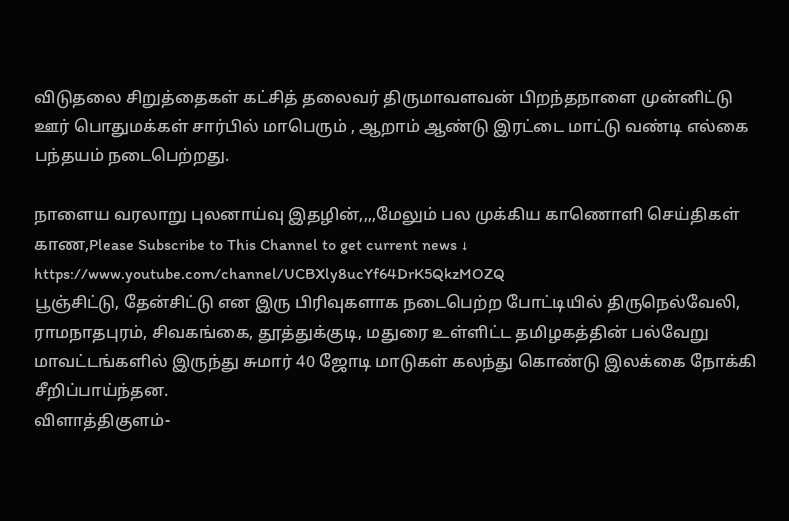விடுதலை சிறுத்தைகள் கட்சித் தலைவர் திருமாவளவன் பிறந்தநாளை முன்னிட்டு ஊர் பொதுமக்கள் சார்பில் மாபெரும் , ஆறாம் ஆண்டு இரட்டை மாட்டு வண்டி எல்கை பந்தயம் நடைபெற்றது.

நாளைய வரலாறு புலனாய்வு இதழின்,,,,மேலும் பல முக்கிய காணொளி செய்திகள் காண,Please Subscribe to This Channel to get current news ↓
https://www.youtube.com/channel/UCBXly8ucYf64DrK5QkzMOZQ
பூஞ்சிட்டு, தேன்சிட்டு என இரு பிரிவுகளாக நடைபெற்ற போட்டியில் திருநெல்வேலி, ராமநாதபுரம், சிவகங்கை, தூத்துக்குடி, மதுரை உள்ளிட்ட தமிழகத்தின் பல்வேறு மாவட்டங்களில் இருந்து சுமார் 40 ஜோடி மாடுகள் கலந்து கொண்டு இலக்கை நோக்கி சீறிப்பாய்ந்தன.
விளாத்திகுளம்-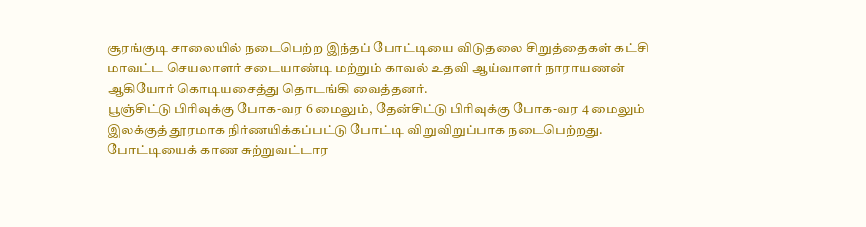சூரங்குடி சாலையில் நடைபெற்ற இந்தப் போட்டியை விடுதலை சிறுத்தைகள் கட்சி மாவட்ட செயலாளர் சடையாண்டி மற்றும் காவல் உதவி ஆய்வாளர் நாராயணன் ஆகியோர் கொடியசைத்து தொடங்கி வைத்தனர்.
பூஞ்சிட்டு பிரிவுக்கு போக-வர 6 மைலும், தேன்சிட்டு பிரிவுக்கு போக-வர 4 மைலும் இலக்குத் தூரமாக நிர்ணயிக்கப்பட்டு போட்டி விறுவிறுப்பாக நடைபெற்றது. போட்டியைக் காண சுற்றுவட்டார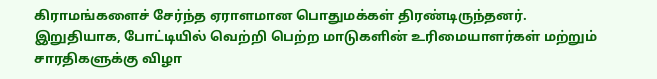கிராமங்களைச் சேர்ந்த ஏராளமான பொதுமக்கள் திரண்டிருந்தனர்.
இறுதியாக, போட்டியில் வெற்றி பெற்ற மாடுகளின் உரிமையாளர்கள் மற்றும் சாரதிகளுக்கு விழா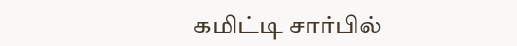கமிட்டி சார்பில்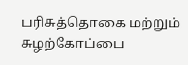பரிசுத்தொகை மற்றும் சுழற்கோப்பை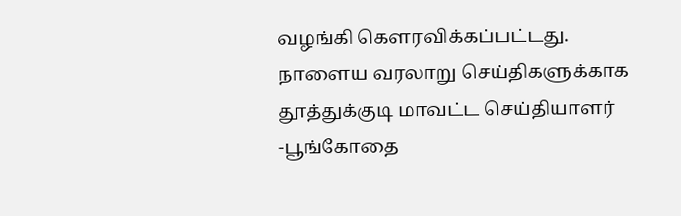வழங்கி கௌரவிக்கப்பட்டது.
நாளைய வரலாறு செய்திகளுக்காக
தூத்துக்குடி மாவட்ட செய்தியாளர்
-பூங்கோதை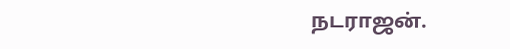நடராஜன்.